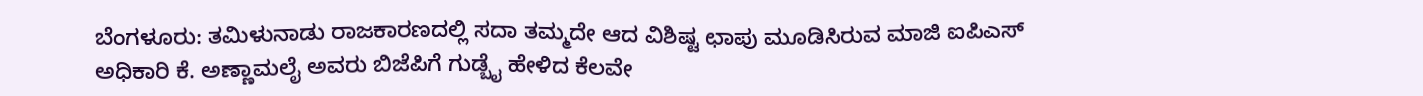ಬೆಂಗಳೂರು: ತಮಿಳುನಾಡು ರಾಜಕಾರಣದಲ್ಲಿ ಸದಾ ತಮ್ಮದೇ ಆದ ವಿಶಿಷ್ಟ ಛಾಪು ಮೂಡಿಸಿರುವ ಮಾಜಿ ಐಪಿಎಸ್ ಅಧಿಕಾರಿ ಕೆ. ಅಣ್ಣಾಮಲೈ ಅವರು ಬಿಜೆಪಿಗೆ ಗುಡ್ಬೈ ಹೇಳಿದ ಕೆಲವೇ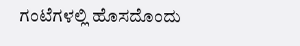ಗಂಟೆಗಳಲ್ಲಿ ಹೊಸದೊಂದು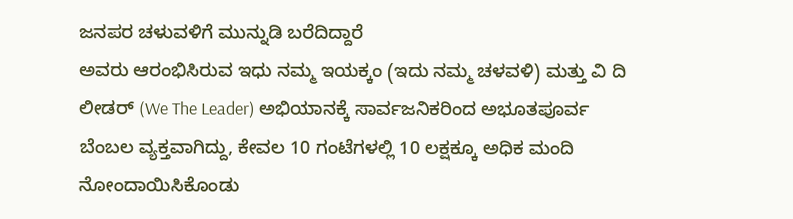ಜನಪರ ಚಳುವಳಿಗೆ ಮುನ್ನುಡಿ ಬರೆದಿದ್ದಾರೆ
ಅವರು ಆರಂಭಿಸಿರುವ ಇಧು ನಮ್ಮ ಇಯಕ್ಕಂ (ಇದು ನಮ್ಮ ಚಳವಳಿ) ಮತ್ತು ವಿ ದಿ ಲೀಡರ್ (We The Leader) ಅಭಿಯಾನಕ್ಕೆ ಸಾರ್ವಜನಿಕರಿಂದ ಅಭೂತಪೂರ್ವ ಬೆಂಬಲ ವ್ಯಕ್ತವಾಗಿದ್ದು, ಕೇವಲ 10 ಗಂಟೆಗಳಲ್ಲಿ 10 ಲಕ್ಷಕ್ಕೂ ಅಧಿಕ ಮಂದಿ ನೋಂದಾಯಿಸಿಕೊಂಡು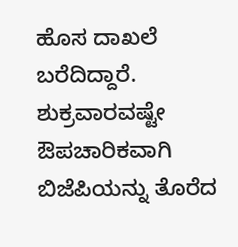ಹೊಸ ದಾಖಲೆ ಬರೆದಿದ್ದಾರೆ.
ಶುಕ್ರವಾರವಷ್ಟೇ ಔಪಚಾರಿಕವಾಗಿ ಬಿಜೆಪಿಯನ್ನು ತೊರೆದ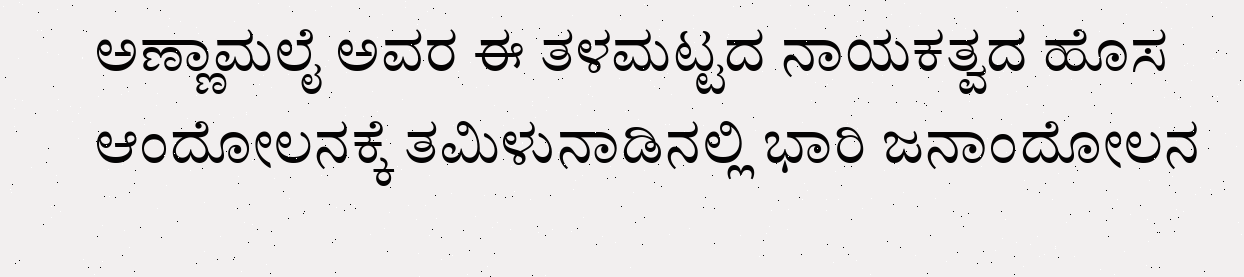ಅಣ್ಣಾಮಲೈ ಅವರ ಈ ತಳಮಟ್ಟದ ನಾಯಕತ್ವದ ಹೊಸ ಆಂದೋಲನಕ್ಕೆ ತಮಿಳುನಾಡಿನಲ್ಲಿ ಭಾರಿ ಜನಾಂದೋಲನ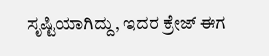ಸೃಷ್ಟಿಯಾಗಿದ್ದು, ಇದರ ಕ್ರೇಜ್ ಈಗ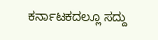ಕರ್ನಾಟಕದಲ್ಲೂ ಸದ್ದು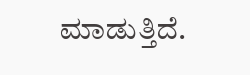ಮಾಡುತ್ತಿದೆ.